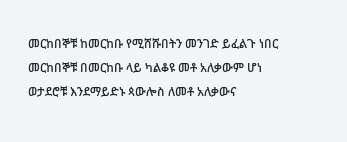መርከበኞቹ ከመርከቡ የሚሸሹበትን መንገድ ይፈልጉ ነበር
መርከበኞቹ በመርከቡ ላይ ካልቆዩ መቶ አለቃውም ሆነ ወታደሮቹ እንደማይድኑ ጳውሎስ ለመቶ አለቃውና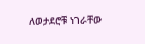ለወታደሮቹ ነገራቸው